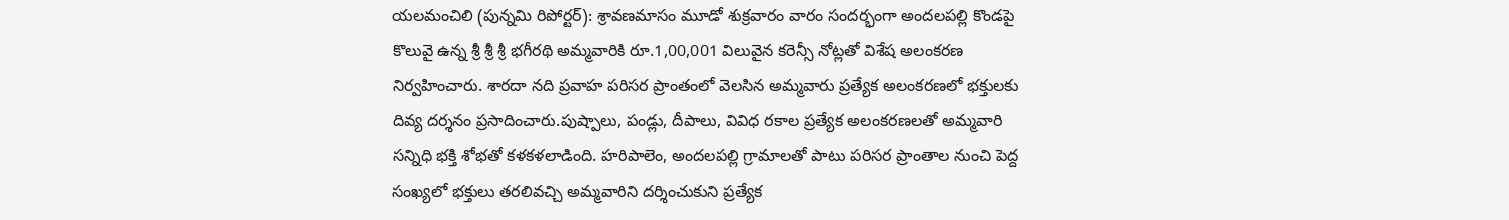యలమంచిలి (పున్నమి రిపోర్టర్): శ్రావణమాసం మూడో శుక్రవారం వారం సందర్భంగా అందలపల్లి కొండపై కొలువై ఉన్న శ్రీ శ్రీ శ్రీ భగీరథి అమ్మవారికి రూ.1,00,001 విలువైన కరెన్సీ నోట్లతో విశేష అలంకరణ నిర్వహించారు. శారదా నది ప్రవాహ పరిసర ప్రాంతంలో వెలసిన అమ్మవారు ప్రత్యేక అలంకరణలో భక్తులకు దివ్య దర్శనం ప్రసాదించారు.పుష్పాలు, పండ్లు, దీపాలు, వివిధ రకాల ప్రత్యేక అలంకరణలతో అమ్మవారి సన్నిధి భక్తి శోభతో కళకళలాడింది. హరిపాలెం, అందలపల్లి గ్రామాలతో పాటు పరిసర ప్రాంతాల నుంచి పెద్ద సంఖ్యలో భక్తులు తరలివచ్చి అమ్మవారిని దర్శించుకుని ప్రత్యేక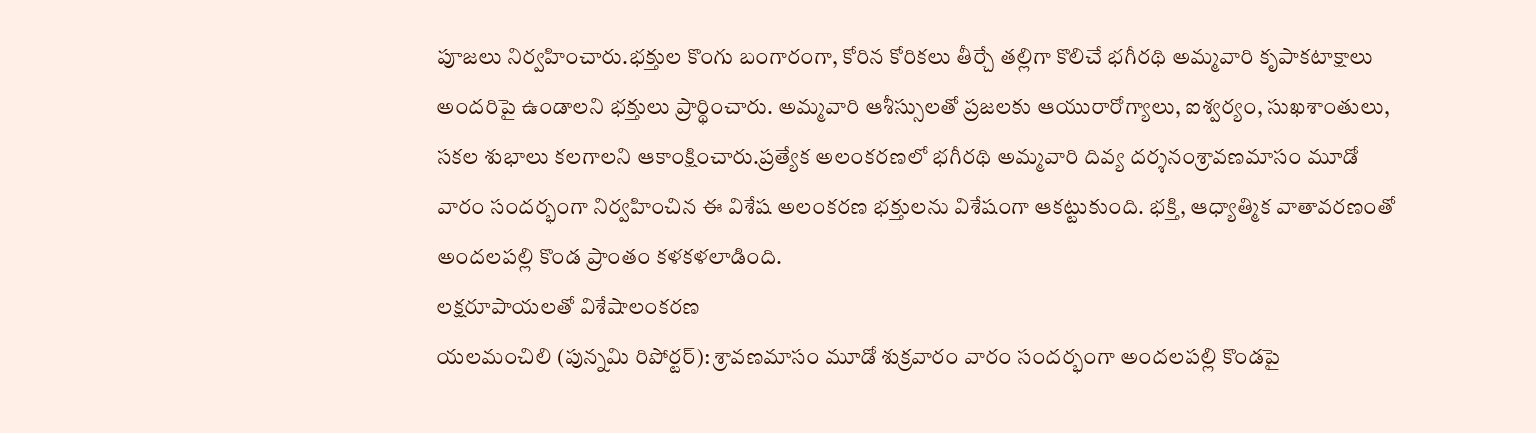పూజలు నిర్వహించారు.భక్తుల కొంగు బంగారంగా, కోరిన కోరికలు తీర్చే తల్లిగా కొలిచే భగీరథి అమ్మవారి కృపాకటాక్షాలు అందరిపై ఉండాలని భక్తులు ప్రార్థించారు. అమ్మవారి ఆశీస్సులతో ప్రజలకు ఆయురారోగ్యాలు, ఐశ్వర్యం, సుఖశాంతులు, సకల శుభాలు కలగాలని ఆకాంక్షించారు.ప్రత్యేక అలంకరణలో భగీరథి అమ్మవారి దివ్య దర్శనంశ్రావణమాసం మూడో వారం సందర్భంగా నిర్వహించిన ఈ విశేష అలంకరణ భక్తులను విశేషంగా ఆకట్టుకుంది. భక్తి, ఆధ్యాత్మిక వాతావరణంతో అందలపల్లి కొండ ప్రాంతం కళకళలాడింది.
లక్షరూపాయలతో విశేషాలంకరణ
యలమంచిలి (పున్నమి రిపోర్టర్): శ్రావణమాసం మూడో శుక్రవారం వారం సందర్భంగా అందలపల్లి కొండపై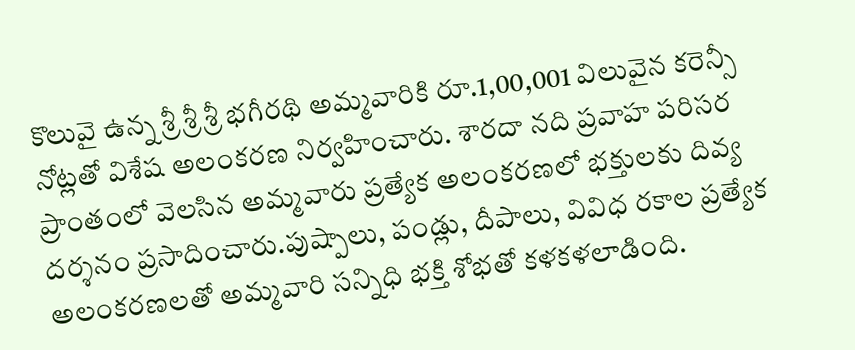కొలువై ఉన్న శ్రీ శ్రీ శ్రీ భగీరథి అమ్మవారికి రూ.1,00,001 విలువైన కరెన్సీ నోట్లతో విశేష అలంకరణ నిర్వహించారు. శారదా నది ప్రవాహ పరిసర ప్రాంతంలో వెలసిన అమ్మవారు ప్రత్యేక అలంకరణలో భక్తులకు దివ్య దర్శనం ప్రసాదించారు.పుష్పాలు, పండ్లు, దీపాలు, వివిధ రకాల ప్రత్యేక అలంకరణలతో అమ్మవారి సన్నిధి భక్తి శోభతో కళకళలాడింది.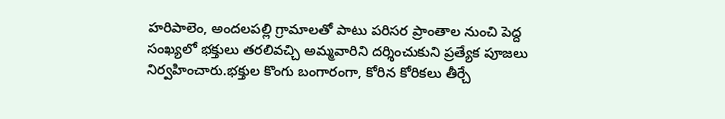హరిపాలెం, అందలపల్లి గ్రామాలతో పాటు పరిసర ప్రాంతాల నుంచి పెద్ద సంఖ్యలో భక్తులు తరలివచ్చి అమ్మవారిని దర్శించుకుని ప్రత్యేక పూజలు నిర్వహించారు.భక్తుల కొంగు బంగారంగా, కోరిన కోరికలు తీర్చే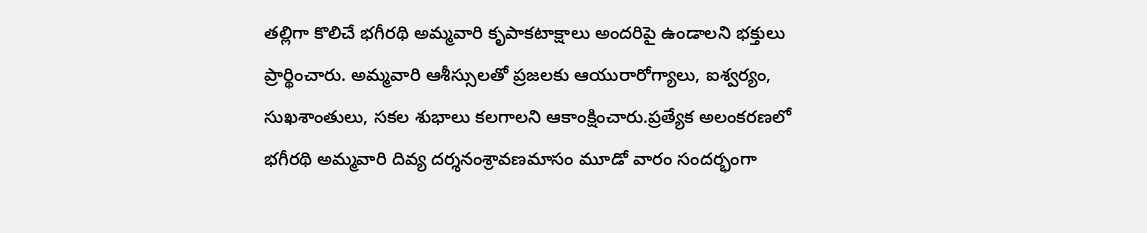తల్లిగా కొలిచే భగీరథి అమ్మవారి కృపాకటాక్షాలు అందరిపై ఉండాలని భక్తులు ప్రార్థించారు. అమ్మవారి ఆశీస్సులతో ప్రజలకు ఆయురారోగ్యాలు, ఐశ్వర్యం, సుఖశాంతులు, సకల శుభాలు కలగాలని ఆకాంక్షించారు.ప్రత్యేక అలంకరణలో భగీరథి అమ్మవారి దివ్య దర్శనంశ్రావణమాసం మూడో వారం సందర్భంగా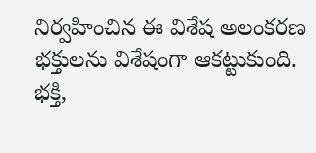నిర్వహించిన ఈ విశేష అలంకరణ భక్తులను విశేషంగా ఆకట్టుకుంది. భక్తి,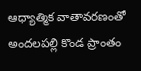ఆధ్యాత్మిక వాతావరణంతో అందలపల్లి కొండ ప్రాంతం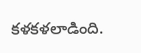కళకళలాడింది.